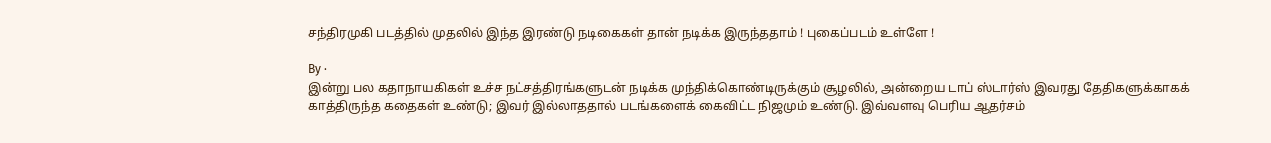சந்திரமுகி படத்தில் முதலில் இந்த இரண்டு நடிகைகள் தான் நடிக்க இருந்ததாம் ! புகைப்படம் உள்ளே !

By ·
இன்று பல கதாநாயகிகள் உச்ச நட்சத்திரங்களுடன் நடிக்க முந்திக்கொண்டிருக்கும் சூழலில், அன்றைய டாப் ஸ்டார்ஸ் இவரது தேதிகளுக்காகக் காத்திருந்த கதைகள் உண்டு; இவர் இல்லாததால் படங்களைக் கைவிட்ட நிஜமும் உண்டு. இவ்வளவு பெரிய ஆதர்சம்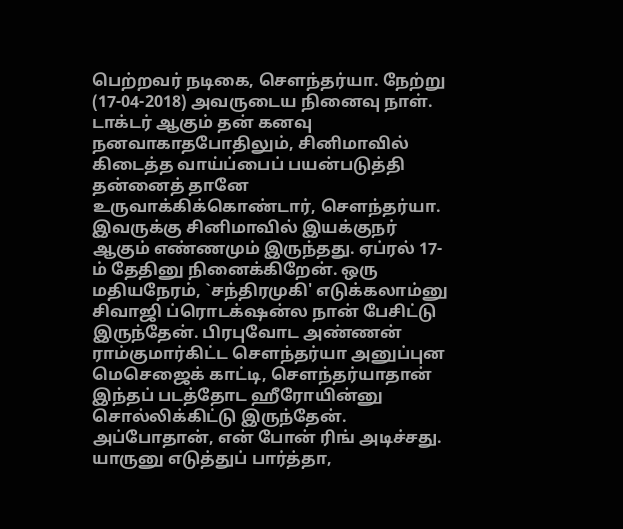பெற்றவர் நடிகை, சௌந்தர்யா. நேற்று (17-04-2018) அவருடைய நினைவு நாள். டாக்டர் ஆகும் தன் கனவு நனவாகாதபோதிலும், சினிமாவில் கிடைத்த வாய்ப்பைப் பயன்படுத்தி தன்னைத் தானே உருவாக்கிக்கொண்டார், செளந்தர்யா. இவருக்கு சினிமாவில் இயக்குநர் ஆகும் எண்ணமும் இருந்தது. ஏப்ரல் 17-ம் தேதினு நினைக்கிறேன். ஒரு மதியநேரம், `சந்திரமுகி' எடுக்கலாம்னு சிவாஜி ப்ரொடக்‌ஷன்ல நான் பேசிட்டு இருந்தேன். பிரபுவோட அண்ணன் ராம்குமார்கிட்ட சௌந்தர்யா அனுப்புன மெசெஜைக் காட்டி, சௌந்தர்யாதான் இந்தப் படத்தோட ஹீரோயின்னு சொல்லிக்கிட்டு இருந்தேன். அப்போதான், என் போன் ரிங் அடிச்சது. யாருனு எடுத்துப் பார்த்தா,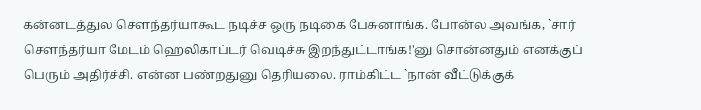கன்னடத்துல செளந்தர்யாகூட நடிச்ச ஒரு நடிகை பேசுனாங்க. போன்ல அவங்க, `சார் சௌந்தர்யா மேடம் ஹெலிகாப்டர் வெடிச்சு இறந்துட்டாங்க!'னு சொன்னதும் எனக்குப் பெரும் அதிர்ச்சி. என்ன பண்றதுனு தெரியலை. ராம்கிட்ட `நான் வீட்டுக்குக்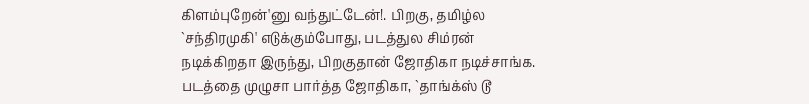கிளம்புறேன்'னு வந்துட்டேன்!. பிறகு, தமிழ்ல `சந்திரமுகி' எடுக்கும்போது, படத்துல சிம்ரன் நடிக்கிறதா இருந்து, பிறகுதான் ஜோதிகா நடிச்சாங்க. படத்தை முழுசா பார்த்த ஜோதிகா, `தாங்க்ஸ் டூ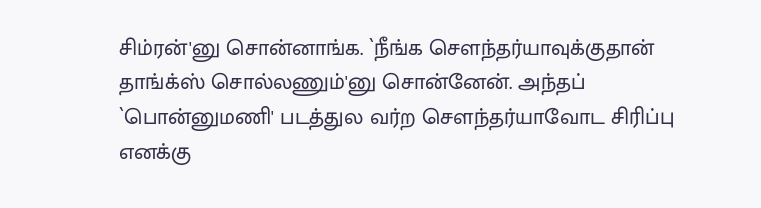சிம்ரன்'னு சொன்னாங்க. `நீங்க சௌந்தர்யாவுக்குதான் தாங்க்ஸ் சொல்லணும்'னு சொன்னேன். அந்தப் `பொன்னுமணி' படத்துல வர்ற சௌந்தர்யாவோட சிரிப்பு எனக்கு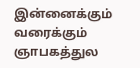இன்னைக்கும் வரைக்கும் ஞாபகத்துல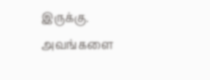இருக்கு. அவங்களை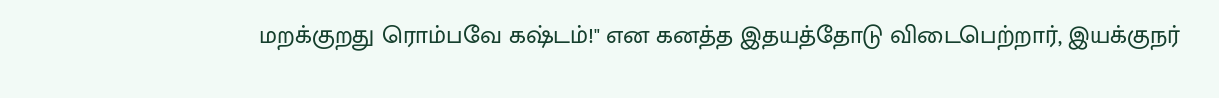மறக்குறது ரொம்பவே கஷ்டம்!" என கனத்த இதயத்தோடு விடைபெற்றார், இயக்குநர்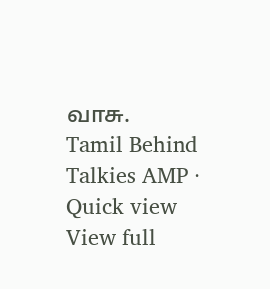வாசு.
Tamil Behind Talkies AMP · Quick view
View full